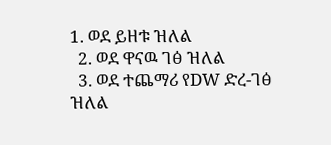1. ወደ ይዘቱ ዝለል
  2. ወደ ዋናዉ ገፅ ዝለል
  3. ወደ ተጨማሪ የDW ድረ-ገፅ ዝለል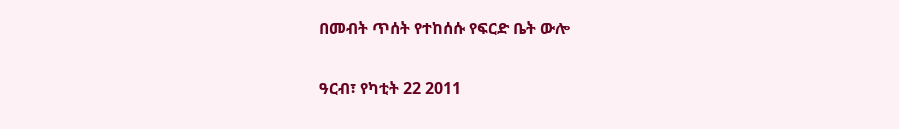በመብት ጥሰት የተከሰሱ የፍርድ ቤት ውሎ

ዓርብ፣ የካቲት 22 2011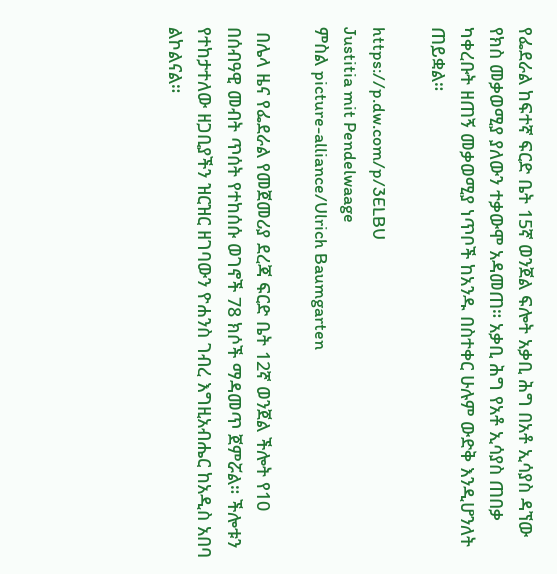የፌደራል ከፍተኛ ፍርድ ቤት 15ኛ ወንጀል ፍሎት አቃቢ ሕግ በአቶ ኢሳያስ ዳኘው የክስ መቃወሚያ ያለውን ተቃውሞ አዳመጠ። አቃቢ ሕግ የአቶ ኢሳያስ ጠበቃ ካቀረቡት ዘጠኝ መቃወሚያ ነጥቦች ከአንዱ በስተቀር ሁሉም ውድቅ እንዲሆንለት ጠይቋል።

https://p.dw.com/p/3ELBU
Justitia mit Pendelwaage
ምስል picture-alliance/Ulrich Baumgarten

 በሌላ ዜና የፌደራል የመጀመሪያ ደረጃ ፍርድ ቤት 12ኛ ወንጀል ችሎት የ10 በሰብዓዊ መብት ጥሰት የተከሰሱ ወገኖች 78 ክሶች ማዳመጥ ጀምሯል። ችሎቱን የተከታተለው ዘጋቢያችን ዝርዝር ዘገባውን ዮሐንስ ገብረ እግዚአብሔር ከአዲስ አበባ ልኮልናል።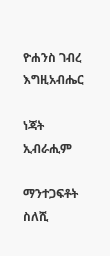ዮሐንስ ገብረ እግዚአብሔር

ነጃት ኢብራሒም

ማንተጋፍቶት ስለሺ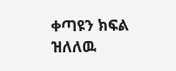ቀጣዩን ክፍል ዝለለዉ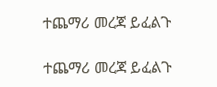ተጨማሪ መረጃ ይፈልጉ

ተጨማሪ መረጃ ይፈልጉ